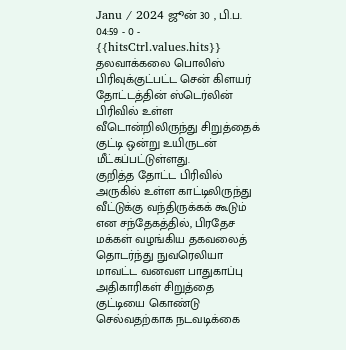Janu / 2024 ஜூன் 30 , பி.ப. 04:59 - 0 - {{hitsCtrl.values.hits}}
தலவாக்கலை பொலிஸ் பிரிவுக்குட்பட்ட சென் கிளயர் தோட்டத்தின் ஸ்டெர்லின் பிரிவில் உள்ள வீடொன்றிலிருந்து சிறுத்தைக் குட்டி ஒன்று உயிருடன் மீட்கப்பட்டுள்ளது.
குறித்த தோட்ட பிரிவில் அருகில் உள்ள காட்டிலிருந்து வீட்டுக்கு வந்திருக்கக் கூடும் என சந்தேகத்தில், பிரதேச மக்கள் வழங்கிய தகவலைத் தொடர்ந்து நுவரெலியா மாவட்ட வனவள பாதுகாப்பு அதிகாரிகள் சிறுத்தை குட்டியை கொண்டு செல்வதற்காக நடவடிக்கை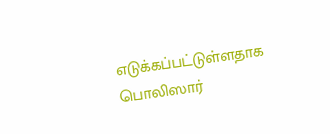எடுக்கப்பட்டுள்ளதாக பொலிஸார்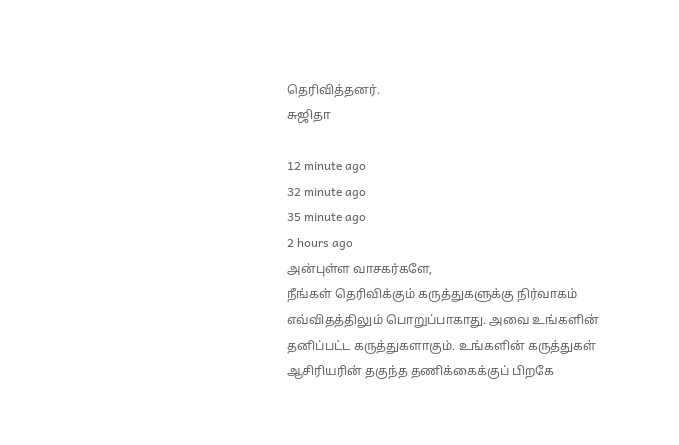தெரிவித்தனர்.
சுஜிதா

12 minute ago
32 minute ago
35 minute ago
2 hours ago
அன்புள்ள வாசகர்களே,
நீங்கள் தெரிவிக்கும் கருத்துகளுக்கு நிர்வாகம் எவ்விதத்திலும் பொறுப்பாகாது. அவை உங்களின் தனிப்பட்ட கருத்துகளாகும். உங்களின் கருத்துகள் ஆசிரியரின் தகுந்த தணிக்கைக்குப் பிறகே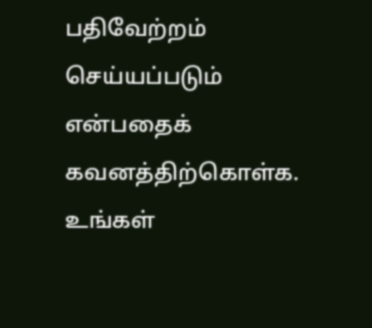பதிவேற்றம் செய்யப்படும் என்பதைக் கவனத்திற்கொள்க. உங்கள்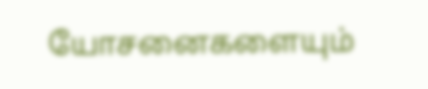யோசனைகளையும்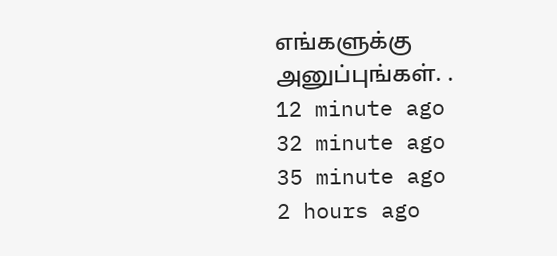எங்களுக்கு அனுப்புங்கள். .
12 minute ago
32 minute ago
35 minute ago
2 hours ago